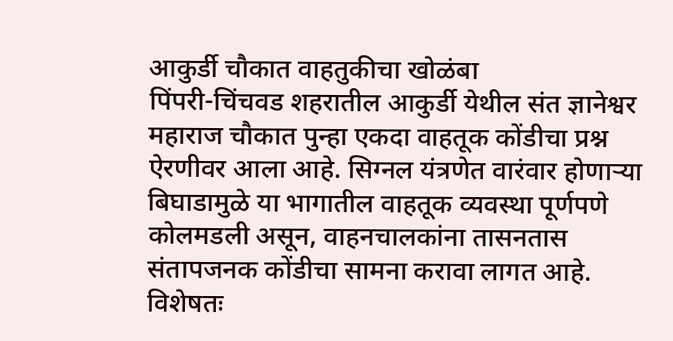आकुर्डी चौकात वाहतुकीचा खोळंबा
पिंपरी-चिंचवड शहरातील आकुर्डी येथील संत ज्ञानेश्वर महाराज चौकात पुन्हा एकदा वाहतूक कोंडीचा प्रश्न ऐरणीवर आला आहे. सिग्नल यंत्रणेत वारंवार होणाऱ्या बिघाडामुळे या भागातील वाहतूक व्यवस्था पूर्णपणे कोलमडली असून, वाहनचालकांना तासनतास संतापजनक कोंडीचा सामना करावा लागत आहे. विशेषतः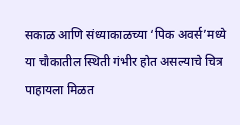सकाळ आणि संध्याकाळच्या ‘पिक अवर्स’मध्ये या चौकातील स्थिती गंभीर होत असल्याचे चित्र पाहायला मिळत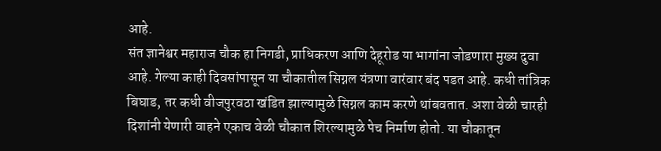आहे.
संत ज्ञानेश्वर महाराज चौक हा निगडी, प्राधिकरण आणि देहूरोड या भागांना जोडणारा मुख्य दुवा आहे. गेल्या काही दिवसांपासून या चौकातील सिग्नल यंत्रणा वारंवार बंद पडत आहे. कधी तांत्रिक बिघाड, तर कधी वीजपुरवठा खंडित झाल्यामुळे सिग्नल काम करणे थांबवतात. अशा वेळी चारही दिशांनी येणारी वाहने एकाच वेळी चौकात शिरल्यामुळे पेच निर्माण होतो. या चौकातून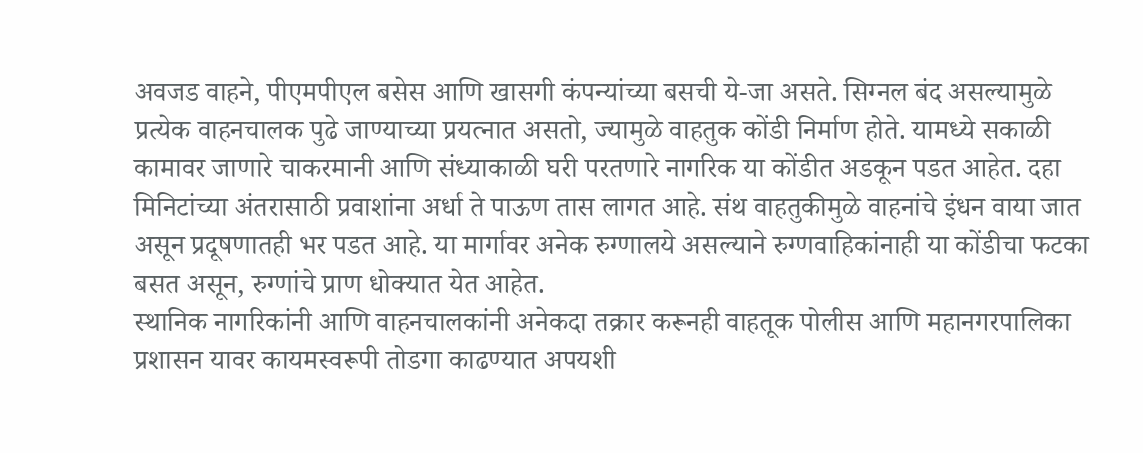अवजड वाहने, पीएमपीएल बसेस आणि खासगी कंपन्यांच्या बसची ये-जा असते. सिग्नल बंद असल्यामुळे प्रत्येक वाहनचालक पुढे जाण्याच्या प्रयत्नात असतो, ज्यामुळे वाहतुक कोंडी निर्माण होते. यामध्ये सकाळी कामावर जाणारे चाकरमानी आणि संध्याकाळी घरी परतणारे नागरिक या कोंडीत अडकून पडत आहेत. दहा मिनिटांच्या अंतरासाठी प्रवाशांना अर्धा ते पाऊण तास लागत आहे. संथ वाहतुकीमुळे वाहनांचे इंधन वाया जात असून प्रदूषणातही भर पडत आहे. या मार्गावर अनेक रुग्णालये असल्याने रुग्णवाहिकांनाही या कोंडीचा फटका बसत असून, रुग्णांचे प्राण धोक्यात येत आहेत.
स्थानिक नागरिकांनी आणि वाहनचालकांनी अनेकदा तक्रार करूनही वाहतूक पोलीस आणि महानगरपालिका प्रशासन यावर कायमस्वरूपी तोडगा काढण्यात अपयशी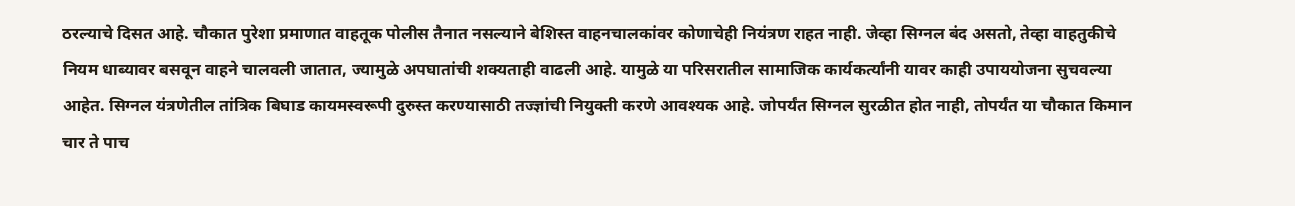ठरल्याचे दिसत आहे. चौकात पुरेशा प्रमाणात वाहतूक पोलीस तैनात नसल्याने बेशिस्त वाहनचालकांवर कोणाचेही नियंत्रण राहत नाही. जेव्हा सिग्नल बंद असतो, तेव्हा वाहतुकीचे नियम धाब्यावर बसवून वाहने चालवली जातात, ज्यामुळे अपघातांची शक्यताही वाढली आहे. यामुळे या परिसरातील सामाजिक कार्यकर्त्यांनी यावर काही उपाययोजना सुचवल्या आहेत. सिग्नल यंत्रणेतील तांत्रिक बिघाड कायमस्वरूपी दुरुस्त करण्यासाठी तज्ज्ञांची नियुक्ती करणे आवश्यक आहे. जोपर्यंत सिग्नल सुरळीत होत नाही, तोपर्यंत या चौकात किमान चार ते पाच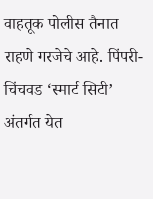वाहतूक पोलीस तैनात राहणे गरजेचे आहे. पिंपरी-चिंचवड ‘स्मार्ट सिटी’ अंतर्गत येत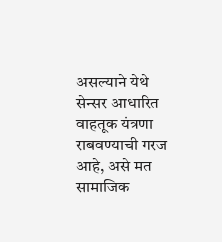असल्याने येथे सेन्सर आधारित वाहतूक यंत्रणा राबवण्याची गरज आहे, असे मत सामाजिक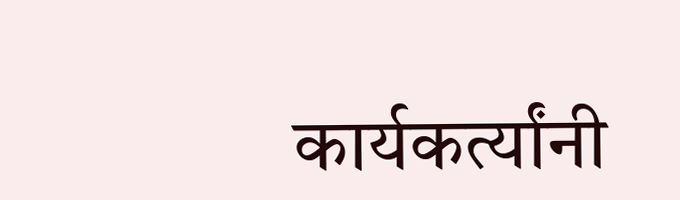कार्यकर्त्यांनी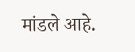मांडले आहे.